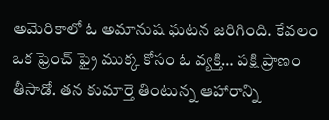అమెరికాలో ఓ అమానుష ఘటన జరిగింది. కేవలం ఒక ఫ్రెంచ్ ఫ్రై ముక్క కోసం ఓ వ్యక్తి… పక్షి ప్రాణం తీసాడో. తన కుమార్తె తింటున్న ఆహారాన్ని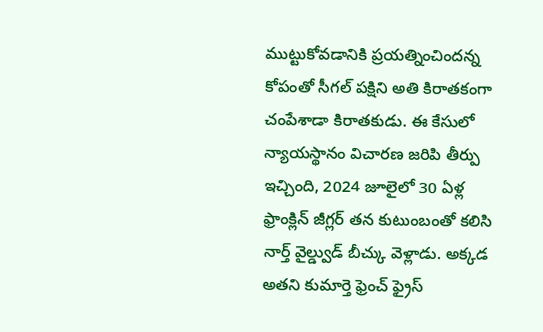ముట్టుకోవడానికి ప్రయత్నించిందన్న కోపంతో సీగల్ పక్షిని అతి కిరాతకంగా చంపేశాడా కిరాతకుడు. ఈ కేసులో న్యాయస్థానం విచారణ జరిపి తీర్పు ఇచ్చింది, 2024 జూలైలో 30 ఏళ్ల ఫ్రాంక్లిన్ జీగ్లర్ తన కుటుంబంతో కలిసి నార్త్ వైల్డ్వుడ్ బీచ్కు వెళ్లాడు. అక్కడ అతని కుమార్తె ఫ్రెంచ్ ఫ్రైస్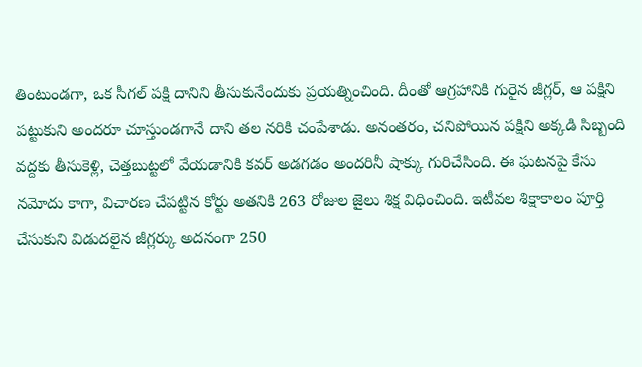తింటుండగా, ఒక సీగల్ పక్షి దానిని తీసుకునేందుకు ప్రయత్నించింది. దీంతో ఆగ్రహానికి గురైన జీగ్లర్, ఆ పక్షిని పట్టుకుని అందరూ చూస్తుండగానే దాని తల నరికి చంపేశాడు. అనంతరం, చనిపోయిన పక్షిని అక్కడి సిబ్బంది వద్దకు తీసుకెళ్లి, చెత్తబుట్టలో వేయడానికి కవర్ అడగడం అందరినీ షాక్కు గురిచేసింది. ఈ ఘటనపై కేసు నమోదు కాగా, విచారణ చేపట్టిన కోర్టు అతనికి 263 రోజుల జైలు శిక్ష విధించింది. ఇటీవల శిక్షాకాలం పూర్తి చేసుకుని విడుదలైన జీగ్లర్కు అదనంగా 250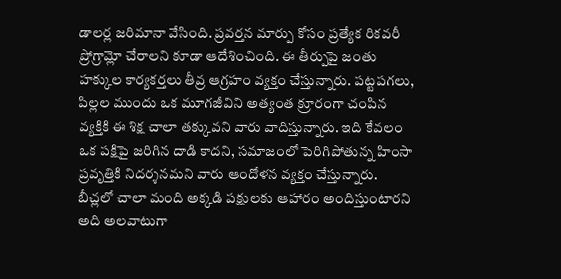డాలర్ల జరిమానా వేసింది. ప్రవర్తన మార్పు కోసం ప్రత్యేక రికవరీ ప్రోగ్రామ్లో చేరాలని కూడా ఆదేశించింది. ఈ తీర్పుపై జంతు హక్కుల కార్యకర్తలు తీవ్ర ఆగ్రహం వ్యక్తం చేస్తున్నారు. పట్టపగలు, పిల్లల ముందు ఒక మూగజీవిని అత్యంత క్రూరంగా చంపిన వ్యక్తికి ఈ శిక్ష చాలా తక్కువని వారు వాదిస్తున్నారు. ఇది కేవలం ఒక పక్షిపై జరిగిన దాడి కాదని, సమాజంలో పెరిగిపోతున్న హింసా ప్రవృత్తికి నిదర్శనమని వారు ఆందోళన వ్యక్తం చేస్తున్నారు. బీచ్లలో చాలా మంది అక్కడి పక్షులకు ఆహారం అందిస్తుంటారని అది అలవాటుగా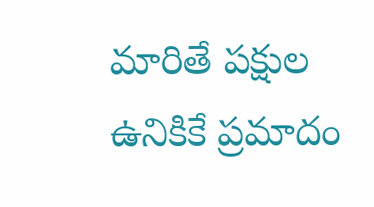మారితే పక్షుల ఉనికికే ప్రమాదం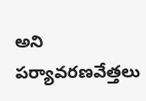అని పర్యావరణవేత్తలు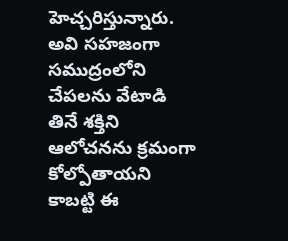హెచ్చరిస్తున్నారు. అవి సహజంగా సముద్రంలోని చేపలను వేటాడి తినే శక్తిని ఆలోచనను క్రమంగా కోల్పోతాయని కాబట్టి ఈ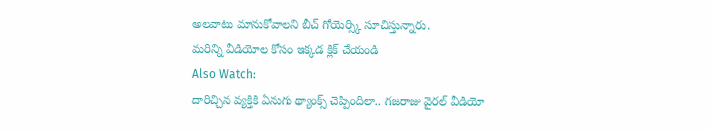అలవాటు మానుకోవాలని బీచ్ గోయెర్స్కి సూచిస్తున్నారు.
మరిన్ని వీడియోల కోసం ఇక్కడ క్లిక్ చేయండి
Also Watch:
దారిచ్చిన వ్యక్తికి ఏనుగు థ్యాంక్స్ చెప్పిందిలా.. గజరాజు వైరల్ వీడియో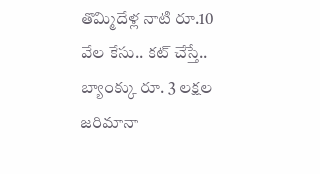తొమ్మిదేళ్ల నాటి రూ.10 వేల కేసు.. కట్ చేస్తే.. బ్యాంక్కు రూ. 3 లక్షల జరిమానా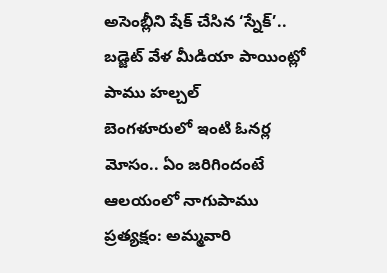అసెంబ్లీని షేక్ చేసిన ‘స్నేక్’.. బడ్జెట్ వేళ మీడియా పాయింట్లో పాము హల్చల్
బెంగళూరులో ఇంటి ఓనర్ల మోసం.. ఏం జరిగిందంటే
ఆలయంలో నాగుపాము ప్రత్యక్షం: అమ్మవారి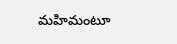మహిమంటూ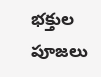భక్తుల పూజలు